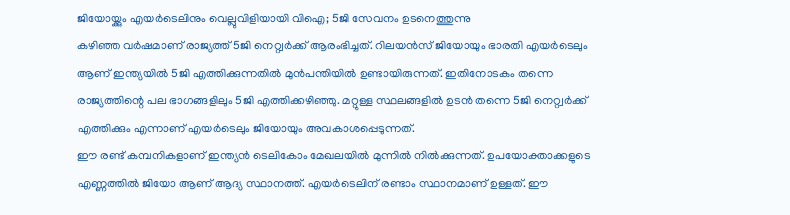ജിയോയ്ക്കും എയർടെലിനും വെല്ലുവിളിയായി വിഐ; 5ജി സേവനം ഉടനെത്തുന്നു
കഴിഞ്ഞ വർഷമാണ് രാജ്യത്ത് 5ജി നെറ്റ്വർക്ക് ആരംഭിച്ചത്. റിലയൻസ് ജിയോയും ഭാരതി എയർടെലും ആണ് ഇന്ത്യയിൽ 5ജി എത്തിക്കുന്നതിൽ മുൻപന്തിയിൽ ഉണ്ടായിരുന്നത്. ഇതിനോടകം തന്നെ രാജ്യത്തിന്റെ പല ഭാഗങ്ങളിലും 5ജി എത്തിക്കഴിഞ്ഞു. മറ്റുള്ള സ്ഥലങ്ങളിൽ ഉടൻ തന്നെ 5ജി നെറ്റ്വർക്ക് എത്തിക്കും എന്നാണ് എയർടെലും ജിയോയും അവകാശപ്പെടുന്നത്.
ഈ രണ്ട് കമ്പനികളാണ് ഇന്ത്യൻ ടെലികോം മേഖലയിൽ മുന്നിൽ നിൽക്കുന്നത്. ഉപയോക്താക്കളുടെ എണ്ണത്തിൽ ജിയോ ആണ് ആദ്യ സ്ഥാനത്ത്. എയർടെലിന് രണ്ടാം സ്ഥാനമാണ് ഉള്ളത്. ഈ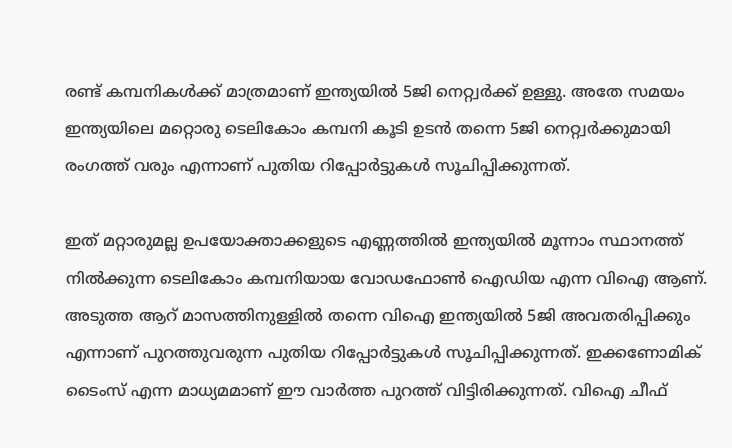രണ്ട് കമ്പനികൾക്ക് മാത്രമാണ് ഇന്ത്യയിൽ 5ജി നെറ്റ്വർക്ക് ഉള്ളു. അതേ സമയം ഇന്ത്യയിലെ മറ്റൊരു ടെലികോം കമ്പനി കൂടി ഉടൻ തന്നെ 5ജി നെറ്റ്വർക്കുമായി രംഗത്ത് വരും എന്നാണ് പുതിയ റിപ്പോർട്ടുകൾ സൂചിപ്പിക്കുന്നത്.

ഇത് മറ്റാരുമല്ല ഉപയോക്താക്കളുടെ എണ്ണത്തിൽ ഇന്ത്യയിൽ മൂന്നാം സ്ഥാനത്ത് നിൽക്കുന്ന ടെലികോം കമ്പനിയായ വോഡഫോൺ ഐഡിയ എന്ന വിഐ ആണ്. അടുത്ത ആറ് മാസത്തിനുള്ളിൽ തന്നെ വിഐ ഇന്ത്യയിൽ 5ജി അവതരിപ്പിക്കും എന്നാണ് പുറത്തുവരുന്ന പുതിയ റിപ്പോർട്ടുകൾ സൂചിപ്പിക്കുന്നത്. ഇക്കണോമിക് ടൈംസ് എന്ന മാധ്യമമാണ് ഈ വാർത്ത പുറത്ത് വിട്ടിരിക്കുന്നത്. വിഐ ചീഫ്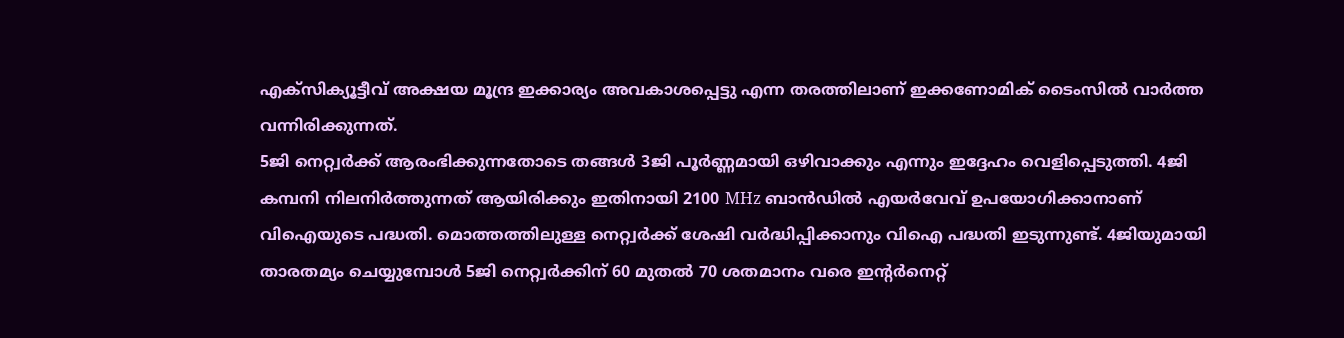എക്സിക്യൂട്ടീവ് അക്ഷയ മൂന്ദ്ര ഇക്കാര്യം അവകാശപ്പെട്ടു എന്ന തരത്തിലാണ് ഇക്കണോമിക് ടൈംസിൽ വാർത്ത വന്നിരിക്കുന്നത്.
5ജി നെറ്റ്വർക്ക് ആരംഭിക്കുന്നതോടെ തങ്ങൾ 3ജി പൂർണ്ണമായി ഒഴിവാക്കും എന്നും ഇദ്ദേഹം വെളിപ്പെടുത്തി. 4ജി കമ്പനി നിലനിർത്തുന്നത് ആയിരിക്കും ഇതിനായി 2100 MHz ബാൻഡിൽ എയർവേവ് ഉപയോഗിക്കാനാണ് വിഐയുടെ പദ്ധതി. മൊത്തത്തിലുള്ള നെറ്റ്വർക്ക് ശേഷി വർദ്ധിപ്പിക്കാനും വിഐ പദ്ധതി ഇടുന്നുണ്ട്. 4ജിയുമായി താരതമ്യം ചെയ്യുമ്പോൾ 5ജി നെറ്റ്വർക്കിന് 60 മുതൽ 70 ശതമാനം വരെ ഇന്റർനെറ്റ്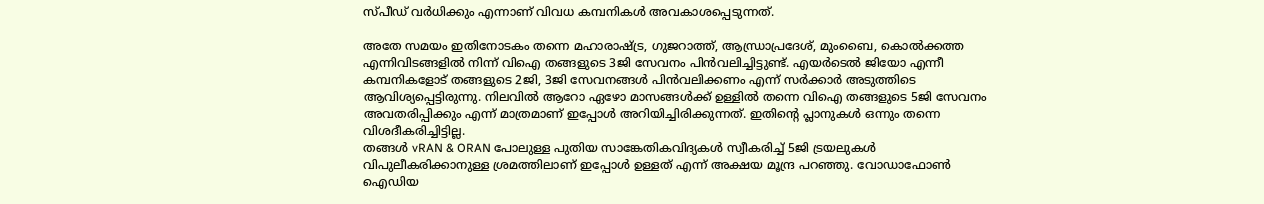സ്പീഡ് വർധിക്കും എന്നാണ് വിവധ കമ്പനികൾ അവകാശപ്പെടുന്നത്.

അതേ സമയം ഇതിനോടകം തന്നെ മഹാരാഷ്ട്ര, ഗുജറാത്ത്, ആന്ധ്രാപ്രദേശ്, മുംബൈ, കൊൽക്കത്ത എന്നിവിടങ്ങളിൽ നിന്ന് വിഐ തങ്ങളുടെ 3ജി സേവനം പിൻവലിച്ചിട്ടുണ്ട്. എയർടെൽ ജിയോ എന്നീ കമ്പനികളോട് തങ്ങളുടെ 2ജി, 3ജി സേവനങ്ങൾ പിൻവലിക്കണം എന്ന് സർക്കാർ അടുത്തിടെ ആവിശ്യപ്പെട്ടിരുന്നു. നിലവിൽ ആറോ ഏഴോ മാസങ്ങൾക്ക് ഉള്ളിൽ തന്നെ വിഐ തങ്ങളുടെ 5ജി സേവനം അവതരിപ്പിക്കും എന്ന് മാത്രമാണ് ഇപ്പോൾ അറിയിച്ചിരിക്കുന്നത്. ഇതിന്റെ പ്ലാനുകൾ ഒന്നും തന്നെ വിശദീകരിച്ചിട്ടില്ല.
തങ്ങൾ vRAN & ORAN പോലുള്ള പുതിയ സാങ്കേതികവിദ്യകൾ സ്വീകരിച്ച് 5ജി ട്രയലുകൾ വിപുലീകരിക്കാനുള്ള ശ്രമത്തിലാണ് ഇപ്പോൾ ഉള്ളത് എന്ന് അക്ഷയ മൂന്ദ്ര പറഞ്ഞു. വോഡാഫോൺ ഐഡിയ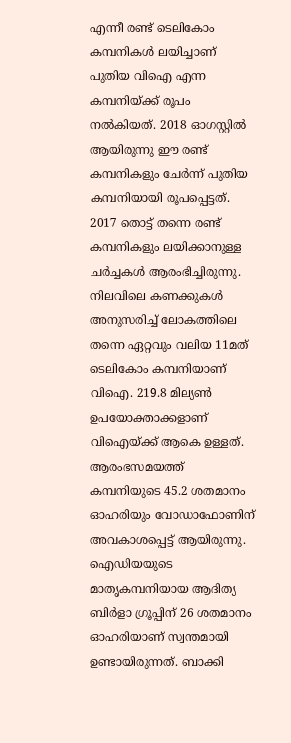എന്നീ രണ്ട് ടെലികോം കമ്പനികൾ ലയിച്ചാണ് പുതിയ വിഐ എന്ന കമ്പനിയ്ക്ക് രൂപം നൽകിയത്. 2018 ഓഗസ്റ്റിൽ ആയിരുന്നു ഈ രണ്ട് കമ്പനികളും ചേർന്ന് പുതിയ കമ്പനിയായി രൂപപ്പെട്ടത്.
2017 തൊട്ട് തന്നെ രണ്ട് കമ്പനികളും ലയിക്കാനുള്ള ചർച്ചകൾ ആരംഭിച്ചിരുന്നു. നിലവിലെ കണക്കുകൾ അനുസരിച്ച് ലോകത്തിലെ തന്നെ ഏറ്റവും വലിയ 11മത് ടെലികോം കമ്പനിയാണ് വിഐ. 219.8 മില്യൺ ഉപയോക്താക്കളാണ് വിഐയ്ക്ക് ആകെ ഉള്ളത്. ആരംഭസമയത്ത് കമ്പനിയുടെ 45.2 ശതമാനം ഓഹരിയും വോഡാഫോണിന് അവകാശപ്പെട്ട് ആയിരുന്നു. ഐഡിയയുടെ മാതൃകമ്പനിയായ ആദിത്യ ബിർളാ ഗ്രൂപ്പിന് 26 ശതമാനം ഓഹരിയാണ് സ്വന്തമായി ഉണ്ടായിരുന്നത്. ബാക്കി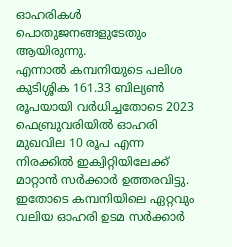ഓഹരികൾ പൊതുജനങ്ങളുടേതും ആയിരുന്നു.
എന്നാൽ കമ്പനിയുടെ പലിശ കുടിശ്ശിക 161.33 ബില്യൺ രൂപയായി വർധിച്ചതോടെ 2023 ഫെബ്രുവരിയിൽ ഓഹരി മുഖവില 10 രൂപ എന്ന നിരക്കിൽ ഇക്വിറ്റിയിലേക്ക് മാറ്റാൻ സർക്കാർ ഉത്തരവിട്ടു. ഇതോടെ കമ്പനിയിലെ ഏറ്റവും വലിയ ഓഹരി ഉടമ സർക്കാർ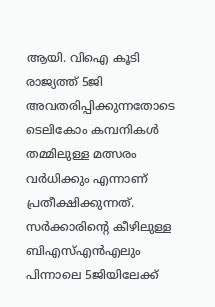ആയി. വിഐ കൂടി രാജ്യത്ത് 5ജി അവതരിപ്പിക്കുന്നതോടെ ടെലികോം കമ്പനികൾ തമ്മിലുള്ള മത്സരം വർധിക്കും എന്നാണ് പ്രതീക്ഷിക്കുന്നത്. സർക്കാരിന്റെ കീഴിലുള്ള ബിഎസ്എൻഎലും പിന്നാലെ 5ജിയിലേക്ക്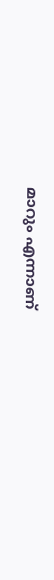മാറും എന്നാണ്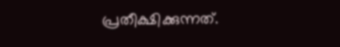പ്രതീക്ഷിക്കുന്നത്.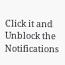Click it and Unblock the Notifications